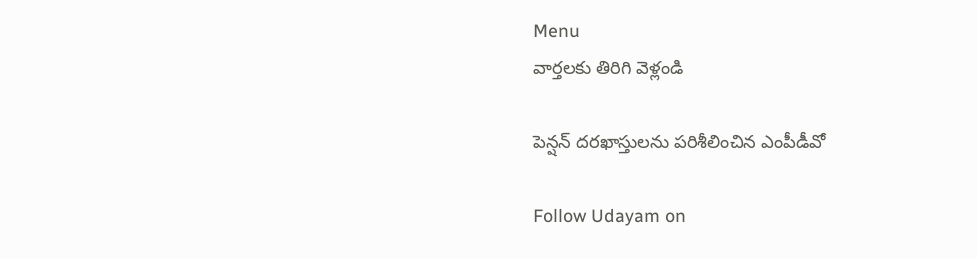Menu
వార్తలకు తిరిగి వెళ్లండి

పెన్షన్ దరఖాస్తులను పరిశీలించిన ఎంపీడీవో

Follow Udayam on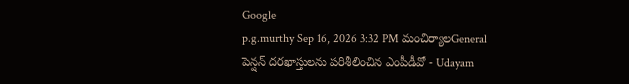Google
p.g.murthy Sep 16, 2026 3:32 PM మంచిర్యాలGeneral
పెన్షన్ దరఖాస్తులను పరిశీలించిన ఎంపీడీవో - Udayam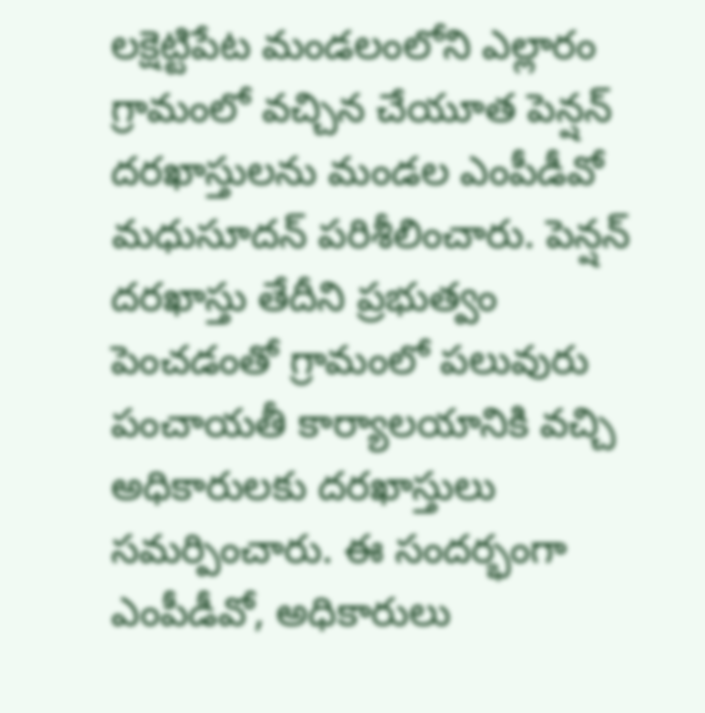లక్షెట్టిపేట మండలంలోని ఎల్లారం గ్రామంలో వచ్చిన చేయూత పెన్షన్ దరఖాస్తులను మండల ఎంపీడీవో మధుసూదన్ పరిశీలించారు. పెన్షన్ దరఖాస్తు తేదీని ప్రభుత్వం పెంచడంతో గ్రామంలో పలువురు పంచాయతీ కార్యాలయానికి వచ్చి అధికారులకు దరఖాస్తులు సమర్పించారు. ఈ సందర్భంగా ఎంపీడీవో, అధికారులు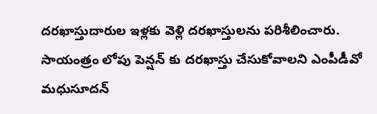దరఖాస్తుదారుల ఇళ్లకు వెళ్లి దరఖాస్తులను పరిశీలించారు. సాయంత్రం లోపు పెన్షన్ కు దరఖాస్తు చేసుకోవాలని ఎంపీడీవో మధుసూదన్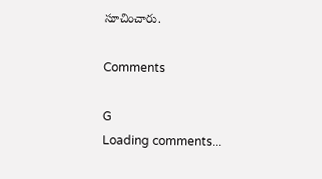సూచించారు.

Comments

G
Loading comments...